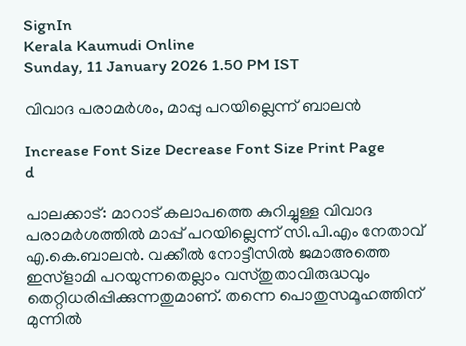SignIn
Kerala Kaumudi Online
Sunday, 11 January 2026 1.50 PM IST

വിവാദ പരാമർശം, മാപ്പു പറയില്ലെന്ന് ബാലൻ

Increase Font Size Decrease Font Size Print Page
d

പാലക്കാട്: മാറാട് കലാപത്തെ കുറിച്ചുള്ള വിവാദ പരാമർശത്തിൽ മാപ്പ് പറയില്ലെന്ന് സി.പി.എം നേതാവ് എ.കെ.ബാലൻ. വക്കീൽ നോട്ടീസിൽ ജമാഅത്തെ ഇസ്ളാമി പറയുന്നതെല്ലാം വസ്തുതാവിരുദ്ധവും തെറ്റിധരിപ്പിക്കുന്നതുമാണ്. തന്നെ പൊതുസമൂഹത്തിന് മുന്നിൽ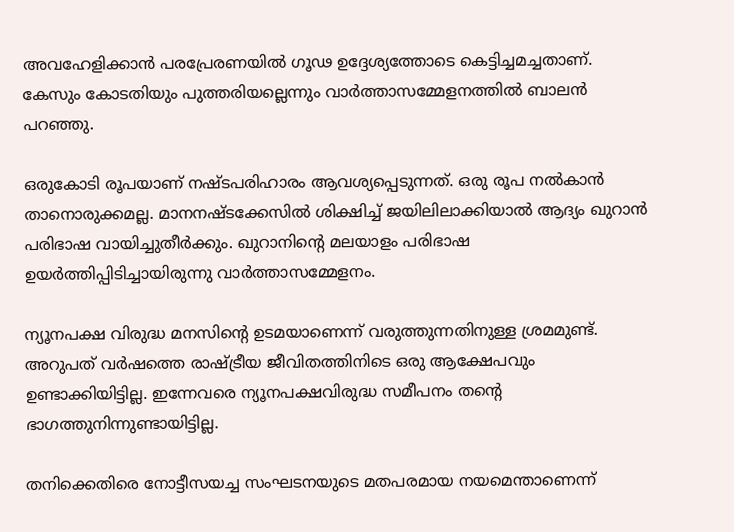അവഹേളിക്കാൻ പരപ്രേരണയിൽ ഗൂഢ ഉദ്ദേശ്യത്തോടെ കെട്ടിച്ചമച്ചതാണ്. കേസും കോടതിയും പുത്തരിയല്ലെന്നും വാർത്താസമ്മേളനത്തിൽ ബാലൻ പറഞ്ഞു.

ഒരുകോടി രൂപയാണ് നഷ്ടപരിഹാരം ആവശ്യപ്പെടുന്നത്. ഒരു രൂപ നൽകാൻ താനൊരുക്കമല്ല. മാനനഷ്ടക്കേസിൽ ശിക്ഷിച്ച് ജയിലിലാക്കിയാൽ ആദ്യം ഖുറാൻ പരിഭാഷ വായിച്ചുതീർക്കും. ഖുറാനിന്റെ മലയാളം പരിഭാഷ ഉയർത്തിപ്പിടിച്ചായിരുന്നു വാർത്താസമ്മേളനം.

ന്യൂനപക്ഷ വിരുദ്ധ മനസിന്റെ ഉടമയാണെന്ന് വരുത്തുന്നതിനുള്ള ശ്രമമുണ്ട്. അറുപത് വർഷത്തെ രാഷ്ട്രീയ ജീവിതത്തിനിടെ ഒരു ആക്ഷേപവും ഉണ്ടാക്കിയിട്ടില്ല. ഇന്നേവരെ ന്യൂനപക്ഷവിരുദ്ധ സമീപനം തന്റെ ഭാഗത്തുനിന്നുണ്ടായിട്ടില്ല.

തനിക്കെതിരെ നോട്ടീസയച്ച സംഘടനയുടെ മതപരമായ നയമെന്താണെന്ന്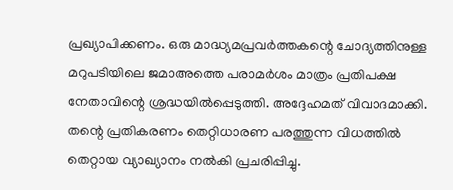പ്രഖ്യാപിക്കണം. ഒരു മാദ്ധ്യമപ്രവർത്തകന്റെ ചോദ്യത്തിനുള്ള മറുപടിയിലെ ജമാഅത്തെ പരാമർശം മാത്രം പ്രതിപക്ഷ നേതാവിന്റെ ശ്രദ്ധയിൽപ്പെടുത്തി. അദ്ദേഹമത് വിവാദമാക്കി. തന്റെ പ്രതികരണം തെറ്റിധാരണ പരത്തുന്ന വിധത്തിൽ തെറ്റായ വ്യാഖ്യാനം നൽകി പ്രചരിപ്പിച്ചു.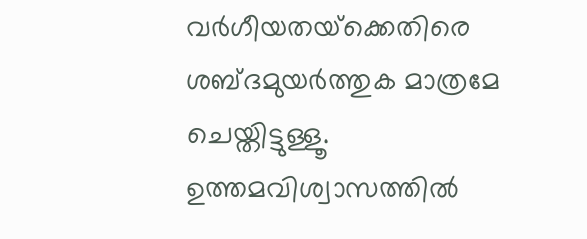വർഗീയതയ്‌ക്കെതിരെ ശബ്ദമുയർത്തുക മാത്രമേ ചെയ്തിട്ടുള്ളൂ. ഉത്തമവിശ്വാസത്തിൽ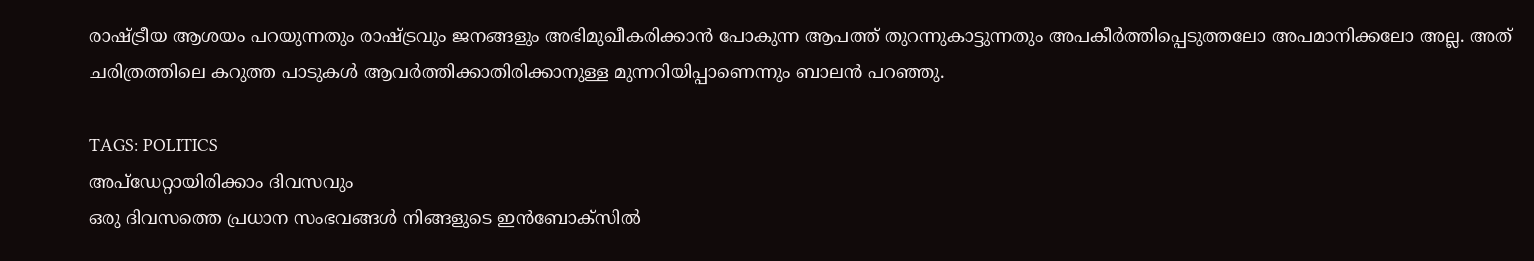രാഷ്ട്രീയ ആശയം പറയുന്നതും രാഷ്ട്രവും ജനങ്ങളും അഭിമുഖീകരിക്കാൻ പോകുന്ന ആപത്ത് തുറന്നുകാട്ടുന്നതും അപകീർത്തിപ്പെടുത്തലോ അപമാനിക്കലോ അല്ല. അത് ചരിത്രത്തിലെ കറുത്ത പാടുകൾ ആവർത്തിക്കാതിരിക്കാനുള്ള മുന്നറിയിപ്പാണെന്നും ബാലൻ പറഞ്ഞു.

TAGS: POLITICS
അപ്ഡേറ്റായിരിക്കാം ദിവസവും
ഒരു ദിവസത്തെ പ്രധാന സംഭവങ്ങൾ നിങ്ങളുടെ ഇൻബോക്സിൽ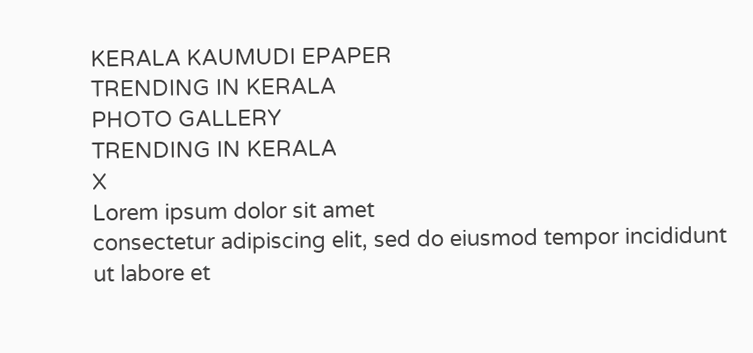KERALA KAUMUDI EPAPER
TRENDING IN KERALA
PHOTO GALLERY
TRENDING IN KERALA
X
Lorem ipsum dolor sit amet
consectetur adipiscing elit, sed do eiusmod tempor incididunt ut labore et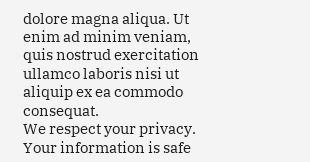dolore magna aliqua. Ut enim ad minim veniam, quis nostrud exercitation ullamco laboris nisi ut aliquip ex ea commodo consequat.
We respect your privacy. Your information is safe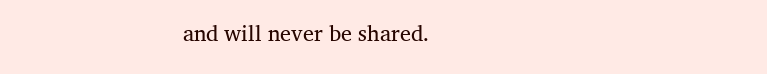and will never be shared.